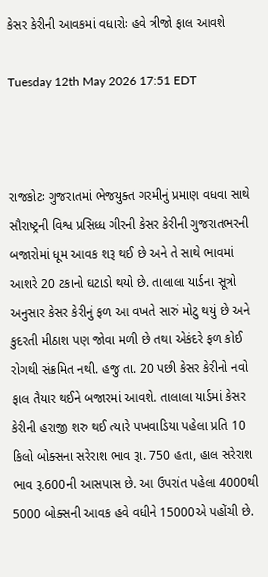કેસર કેરીની આવકમાં વધારોઃ હવે ત્રીજો ફાલ આવશે

Tuesday 12th May 2026 17:51 EDT



રાજકોટઃ ગુજરાતમાં ભેજયુક્ત ગરમીનું પ્રમાણ વધવા સાથે સૌરાષ્ટ્રની વિશ્વ પ્રસિધ્ધ ગીરની કેસર કેરીની ગુજરાતભરની બજારોમાં ધૂમ આવક શરૂ થઈ છે અને તે સાથે ભાવમાં આશરે 20 ટકાનો ઘટાડો થયો છે. તાલાલા યાર્ડના સૂત્રો અનુસાર કેસર કેરીનું ફળ આ વખતે સારું મોટુ થયું છે અને કુદરતી મીઠાશ પણ જોવા મળી છે તથા એકંદરે ફળ કોઈ રોગથી સંક્રમિત નથી. હજુ તા. 20 પછી કેસર કેરીનો નવો ફાલ તૈયાર થઈને બજારમાં આવશે. તાલાલા યાર્ડમાં કેસર કેરીની હરાજી શરુ થઈ ત્યારે પખવાડિયા પહેલા પ્રતિ 10 કિલો બોક્સના સરેરાશ ભાવ રૂા. 750 હતા, હાલ સરેરાશ ભાવ રૂ.600ની આસપાસ છે. આ ઉપરાંત પહેલા 4000થી 5000 બોક્સની આવક હવે વધીને 15000એ પહોંચી છે.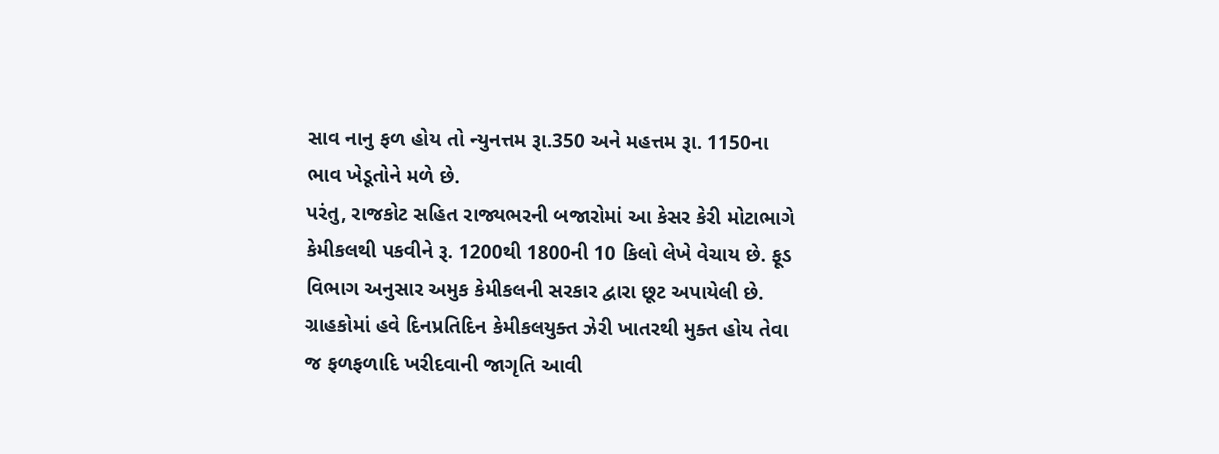સાવ નાનુ ફળ હોય તો ન્યુનત્તમ રૂા.350 અને મહત્તમ રૂા. 1150ના ભાવ ખેડૂતોને મળે છે.
પરંતુ, રાજકોટ સહિત રાજ્યભરની બજારોમાં આ કેસર કેરી મોટાભાગે કેમીકલથી પકવીને રૂ. 1200થી 1800ની 10 કિલો લેખે વેચાય છે. ફૂડ વિભાગ અનુસાર અમુક કેમીકલની સરકાર દ્વારા છૂટ અપાયેલી છે. ગ્રાહકોમાં હવે દિનપ્રતિદિન કેમીકલયુક્ત ઝેરી ખાતરથી મુક્ત હોય તેવા જ ફળફળાદિ ખરીદવાની જાગૃતિ આવી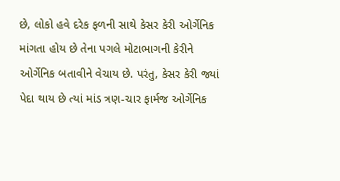છે, લોકો હવે દરેક ફળની સાથે કેસર કેરી ઓર્ગેનિક માંગતા હોય છે તેના પગલે મોટાભાગની કેરીને ઓર્ગેનિક બતાવીને વેચાય છે. પરંતુ, કેસર કેરી જ્યાં પેદા થાય છે ત્યાં માંડ ત્રણ-ચાર ફાર્મજ ઓર્ગેનિક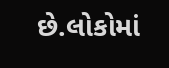છે.લોકોમાં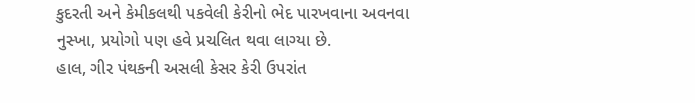કુદરતી અને કેમીકલથી પકવેલી કેરીનો ભેદ પારખવાના અવનવા નુસ્ખા, પ્રયોગો પણ હવે પ્રચલિત થવા લાગ્યા છે.
હાલ, ગીર પંથકની અસલી કેસર કેરી ઉપરાંત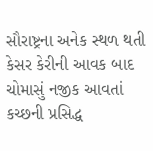સૌરાષ્ટ્રના અનેક સ્થળ થતી કેસર કેરીની આવક બાદ ચોમાસું નજીક આવતાં કચ્છની પ્રસિદ્ધ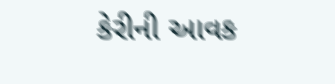કેરીની આવક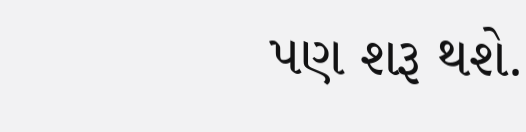પણ શરૂ થશે.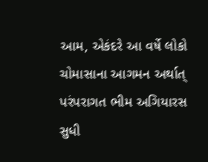આમ, એકંદરે આ વર્ષે લોકો ચોમાસાના આગમન અર્થાત્ પરંપરાગત ભીમ અગિયારસ સુધી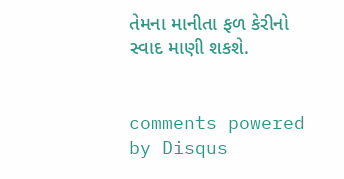તેમના માનીતા ફળ કેરીનો સ્વાદ માણી શકશે.


comments powered by Disqus